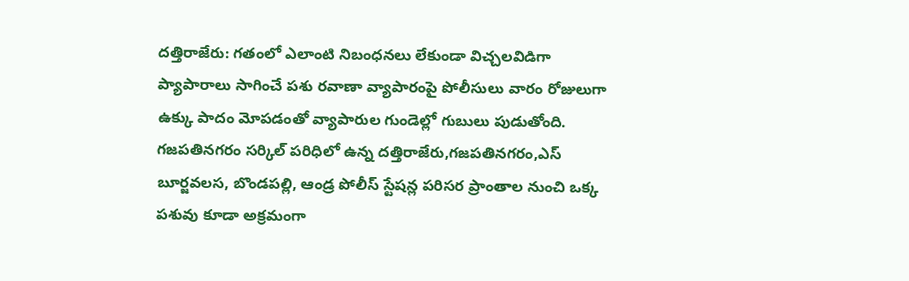దత్తిరాజేరు: గతంలో ఎలాంటి నిబంధనలు లేకుండా విచ్చలవిడిగా ప్యాపారాలు సాగించే పశు రవాణా వ్యాపారంపై పోలీసులు వారం రోజులుగా ఉక్కు పాదం మోపడంతో వ్యాపారుల గుండెల్లో గుబులు పుడుతోంది. గజపతినగరం సర్కిల్ పరిధిలో ఉన్న దత్తిరాజేరు,గజపతినగరం,ఎస్ బూర్జవలస, బొండపల్లి, ఆండ్ర పోలీస్ స్టేషన్ల పరిసర ప్రాంతాల నుంచి ఒక్క పశువు కూడా అక్రమంగా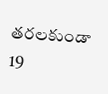తరలకుండా 19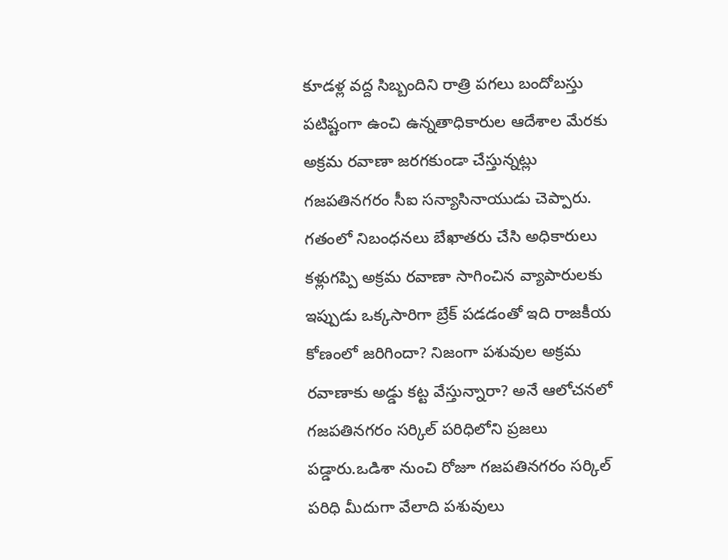కూడళ్ల వద్ద సిబ్బందిని రాత్రి పగలు బందోబస్తు పటిష్టంగా ఉంచి ఉన్నతాధికారుల ఆదేశాల మేరకు అక్రమ రవాణా జరగకుండా చేస్తున్నట్లు గజపతినగరం సీఐ సన్యాసినాయుడు చెప్పారు. గతంలో నిబంధనలు బేఖాతరు చేసి అధికారులు కళ్లుగప్పి అక్రమ రవాణా సాగించిన వ్యాపారులకు ఇప్పుడు ఒక్కసారిగా బ్రేక్ పడడంతో ఇది రాజకీయ కోణంలో జరిగిందా? నిజంగా పశువుల అక్రమ రవాణాకు అడ్డు కట్ట వేస్తున్నారా? అనే ఆలోచనలో గజపతినగరం సర్కిల్ పరిధిలోని ప్రజలు పడ్డారు.ఒడిశా నుంచి రోజూ గజపతినగరం సర్కిల్ పరిధి మీదుగా వేలాది పశువులు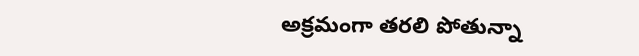అక్రమంగా తరలి పోతున్నా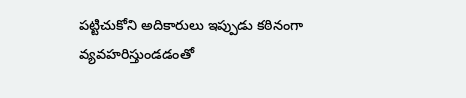పట్టిచుకోని అదికారులు ఇప్పుడు కఠినంగా వ్యవహరిస్తుండడంతో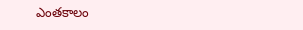ఎంతకాలం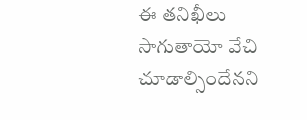ఈ తనిఖీలు సాగుతాయో వేచి చూడాల్సిందేనని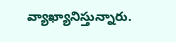వ్యాఖ్యానిస్తున్నారు.